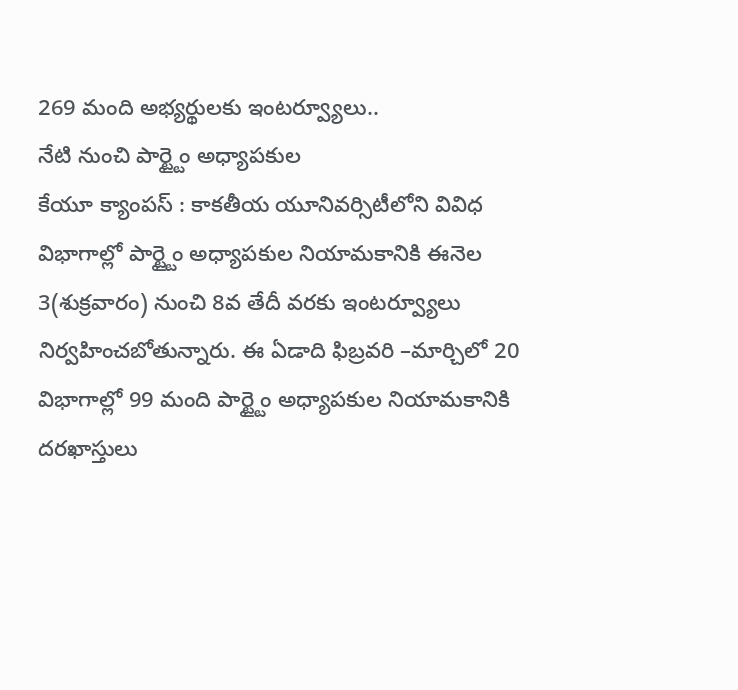269 మంది అభ్యర్థులకు ఇంటర్వ్యూలు..
నేటి నుంచి పార్ట్టైం అధ్యాపకుల
కేయూ క్యాంపస్ : కాకతీయ యూనివర్సిటీలోని వివిధ విభాగాల్లో పార్ట్టైం అధ్యాపకుల నియామకానికి ఈనెల 3(శుక్రవారం) నుంచి 8వ తేదీ వరకు ఇంటర్వ్యూలు నిర్వహించబోతున్నారు. ఈ ఏడాది ఫిబ్రవరి –మార్చిలో 20 విభాగాల్లో 99 మంది పార్ట్టైం అధ్యాపకుల నియామకానికి దరఖాస్తులు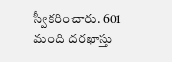స్వీకరించారు. 601 మంది దరఖాస్తు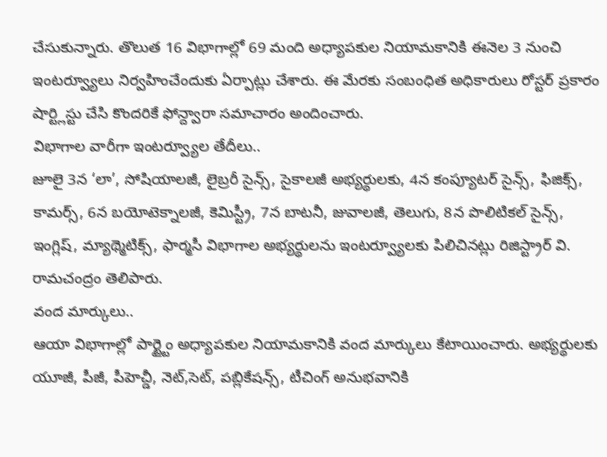చేసుకున్నారు. తొలుత 16 విభాగాల్లో 69 మంది అధ్యాపకుల నియామకానికి ఈనెల 3 నుంచి ఇంటర్వ్యూలు నిర్వహించేందుకు ఏర్పాట్లు చేశారు. ఈ మేరకు సంబంధిత అధికారులు రోస్టర్ ప్రకారం షార్ట్లిస్టు చేసి కొందరికే ఫోన్ద్వారా సమాచారం అందించారు.
విభాగాల వారీగా ఇంటర్వ్యూల తేదీలు..
జూలై 3న ‘లా’, సోషియాలజీ, లైబ్రరీ సైన్స్, సైకాలజీ అభ్యర్థులకు, 4న కంప్యూటర్ సైన్స్, ఫిజిక్స్, కామర్స్, 6న బయోటెక్నాలజీ, కెమిస్ట్రీ, 7న బాటనీ, జువాలజీ, తెలుగు, 8న పొలిటికల్ సైన్స్, ఇంగ్లిష్, మ్యాథ్మెటిక్స్, ఫార్మసీ విభాగాల అభ్యర్థులను ఇంటర్వ్యూలకు పిలిచినట్లు రిజిస్ట్రార్ వి. రామచంద్రం తెలిపారు.
వంద మార్కులు..
ఆయా విభాగాల్లో పార్ట్టైం అధ్యాపకుల నియామకానికి వంద మార్కులు కేటాయించారు. అభ్యర్థులకు యూజీ, పీజీ, పీహెచ్డీ, నెట్,సెట్, పబ్లికేషన్స్, టీచింగ్ అనుభవానికి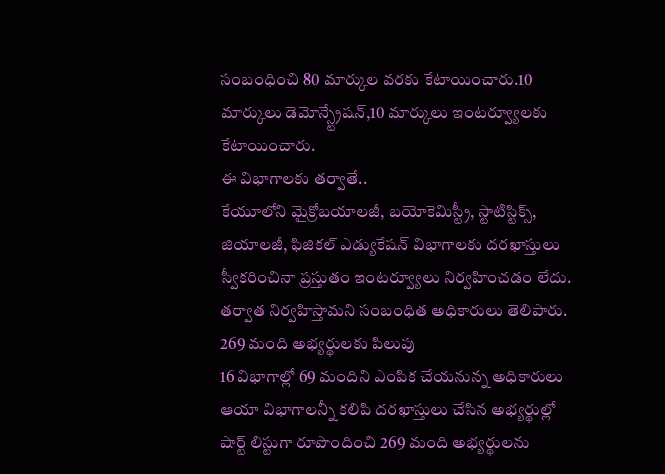సంబంధించి 80 మార్కుల వరకు కేటాయించారు.10 మార్కులు డెమోన్స్ట్రేషన్,10 మార్కులు ఇంటర్వ్యూలకు కేటాయించారు.
ఈ విభాగాలకు తర్వాతే..
కేయూలోని మైక్రోబయాలజీ, బయోకెమిస్ట్రీ, స్టాటిస్టిక్స్, జియాలజీ, ఫిజికల్ ఎడ్యుకేషన్ విభాగాలకు దరఖాస్తులు స్వీకరించినా ప్రస్తుతం ఇంటర్వ్యూలు నిర్వహించడం లేదు. తర్వాత నిర్వహిస్తామని సంబంధిత అధికారులు తెలిపారు.
269 మంది అభ్యర్థులకు పిలుపు
16 విభాగాల్లో 69 మందిని ఎంపిక చేయనున్న అధికారులు
ఆయా విభాగాలన్నీ కలిపి దరఖాస్తులు చేసిన అభ్యర్థుల్లో షార్ట్ లిస్టుగా రూపొందించి 269 మంది అభ్యర్థులను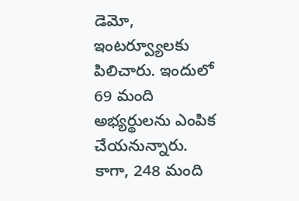డెమో, ఇంటర్వ్యూలకు పిలిచారు. ఇందులో 69 మంది అభ్యర్థులను ఎంపిక చేయనున్నారు. కాగా, 248 మంది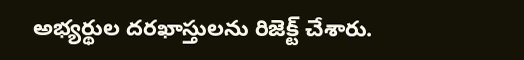అభ్యర్థుల దరఖాస్తులను రిజెక్ట్ చేశారు.